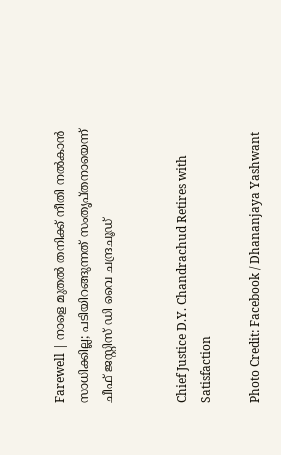Farewell | നാളെ മുതല്‍ തനിക്ക് നീതി നല്‍കാന്‍ സാധിക്കില്ല; പടിയിറങ്ങുന്നത് സംതൃപ്തനായെന്ന് ചീഫ് ജസ്റ്റിസ് ഡി വൈ ചന്ദ്രചൂഡ്


Chief Justice D.Y. Chandrachud Retires with Satisfaction

Photo Credit: Facebook / Dhananjaya Yashwant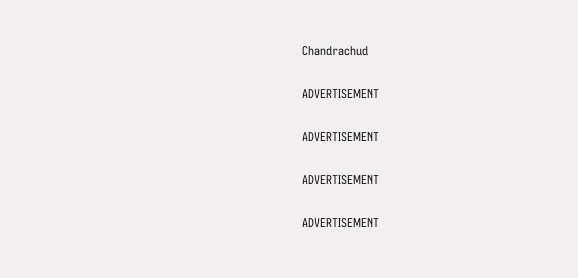Chandrachud

ADVERTISEMENT

ADVERTISEMENT

ADVERTISEMENT

ADVERTISEMENT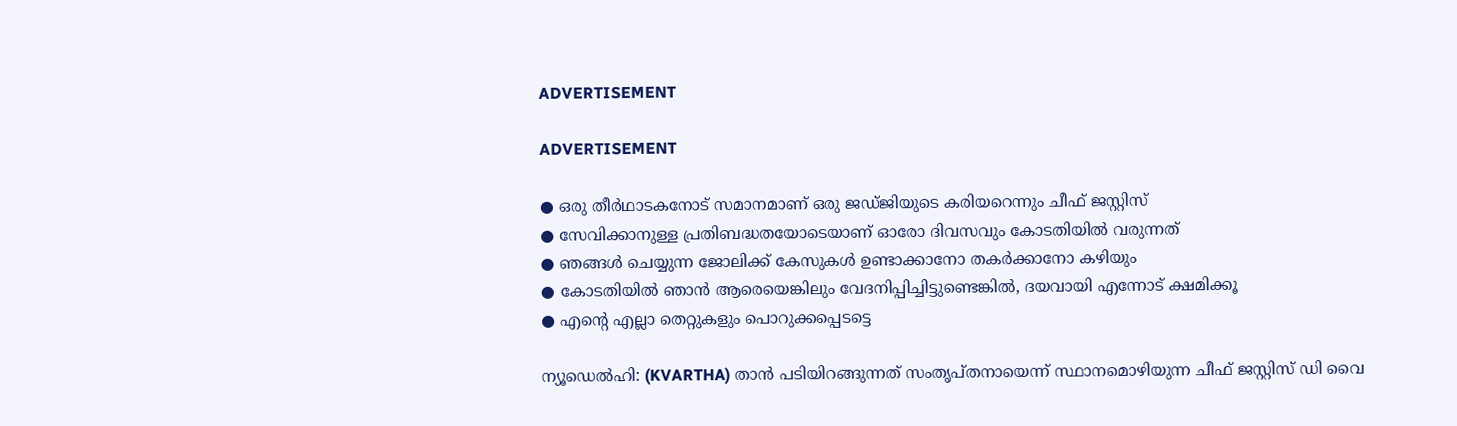ADVERTISEMENT

ADVERTISEMENT

● ഒരു തീര്‍ഥാടകനോട് സമാനമാണ് ഒരു ജഡ്ജിയുടെ കരിയറെന്നും ചീഫ് ജസ്റ്റിസ്
● സേവിക്കാനുള്ള പ്രതിബദ്ധതയോടെയാണ് ഓരോ ദിവസവും കോടതിയില്‍ വരുന്നത്
● ഞങ്ങള്‍ ചെയ്യുന്ന ജോലിക്ക് കേസുകള്‍ ഉണ്ടാക്കാനോ തകര്‍ക്കാനോ കഴിയും
● കോടതിയില്‍ ഞാന്‍ ആരെയെങ്കിലും വേദനിപ്പിച്ചിട്ടുണ്ടെങ്കില്‍, ദയവായി എന്നോട് ക്ഷമിക്കൂ
● എന്റെ എല്ലാ തെറ്റുകളും പൊറുക്കപ്പെടട്ടെ

ന്യൂഡെല്‍ഹി: (KVARTHA) താന്‍ പടിയിറങ്ങുന്നത് സംതൃപ്തനായെന്ന് സ്ഥാനമൊഴിയുന്ന ചീഫ് ജസ്റ്റിസ് ഡി വൈ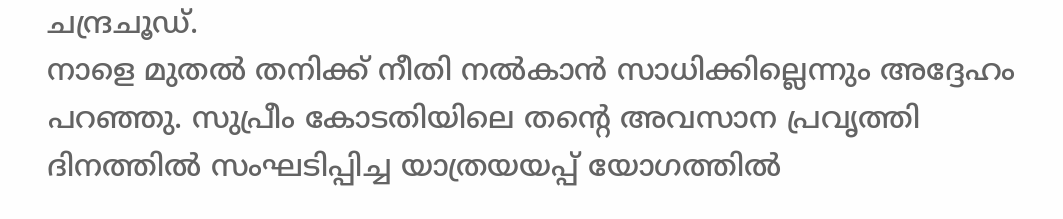ചന്ദ്രചൂഡ്.
നാളെ മുതല്‍ തനിക്ക് നീതി നല്‍കാന്‍ സാധിക്കില്ലെന്നും അദ്ദേഹം പറഞ്ഞു. സുപ്രീം കോടതിയിലെ തന്റെ അവസാന പ്രവൃത്തി ദിനത്തില്‍ സംഘടിപ്പിച്ച യാത്രയയപ്പ് യോഗത്തില്‍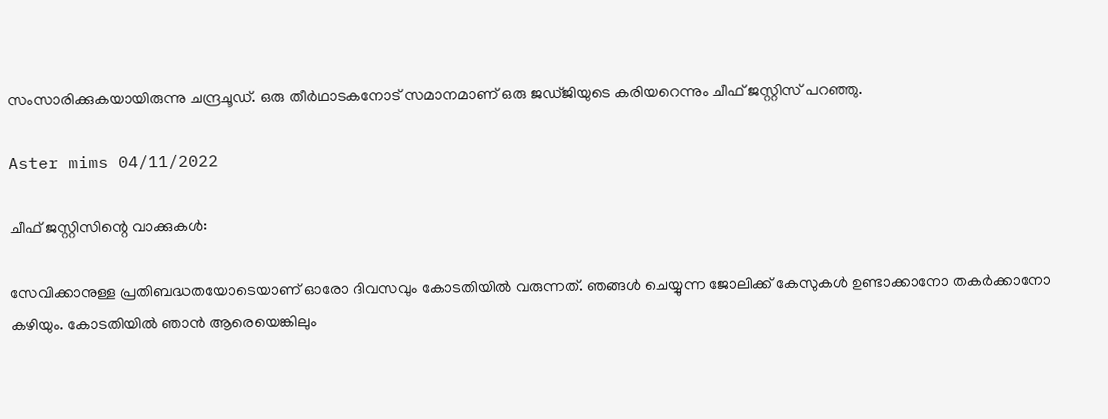സംസാരിക്കുകയായിരുന്നു ചന്ദ്രചൂഡ്. ഒരു തീര്‍ഥാടകനോട് സമാനമാണ് ഒരു ജഡ്ജിയുടെ കരിയറെന്നും ചീഫ് ജസ്റ്റിസ് പറഞ്ഞു.

Aster mims 04/11/2022

ചീഫ് ജസ്റ്റിസിന്റെ വാക്കുകള്‍:

സേവിക്കാനുള്ള പ്രതിബദ്ധതയോടെയാണ് ഓരോ ദിവസവും കോടതിയില്‍ വരുന്നത്. ഞങ്ങള്‍ ചെയ്യുന്ന ജോലിക്ക് കേസുകള്‍ ഉണ്ടാക്കാനോ തകര്‍ക്കാനോ കഴിയും. കോടതിയില്‍ ഞാന്‍ ആരെയെങ്കിലും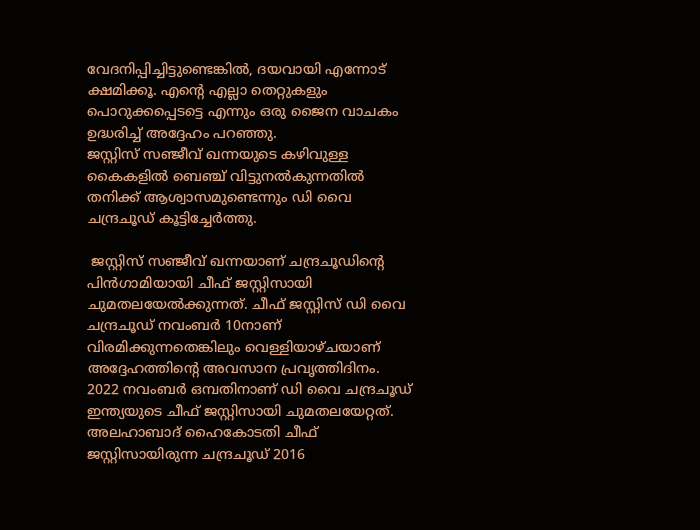വേദനിപ്പിച്ചിട്ടുണ്ടെങ്കില്‍, ദയവായി എന്നോട് ക്ഷമിക്കൂ. എന്റെ എല്ലാ തെറ്റുകളും പൊറുക്കപ്പെടട്ടെ എന്നും ഒരു ജൈന വാചകം ഉദ്ധരിച്ച് അദ്ദേഹം പറഞ്ഞു.
ജസ്റ്റിസ് സഞ്ജീവ് ഖന്നയുടെ കഴിവുള്ള കൈകളില്‍ ബെഞ്ച് വിട്ടുനല്‍കുന്നതില്‍ തനിക്ക് ആശ്വാസമുണ്ടെന്നും ഡി വൈ ചന്ദ്രചൂഡ് കൂട്ടിച്ചേര്‍ത്തു.

 ജസ്റ്റിസ് സഞ്ജീവ് ഖന്നയാണ് ചന്ദ്രചൂഡിന്റെ പിന്‍ഗാമിയായി ചീഫ് ജസ്റ്റിസായി ചുമതലയേല്‍ക്കുന്നത്. ചീഫ് ജസ്റ്റിസ് ഡി വൈ ചന്ദ്രചൂഡ് നവംബര്‍ 10നാണ് വിരമിക്കുന്നതെങ്കിലും വെള്ളിയാഴ്ചയാണ് അദ്ദേഹത്തിന്റെ അവസാന പ്രവൃത്തിദിനം. 2022 നവംബര്‍ ഒമ്പതിനാണ് ഡി വൈ ചന്ദ്രചൂഡ് ഇന്ത്യയുടെ ചീഫ് ജസ്റ്റിസായി ചുമതലയേറ്റത്. അലഹാബാദ് ഹൈകോടതി ചീഫ് ജസ്റ്റിസായിരുന്ന ചന്ദ്രചൂഡ് 2016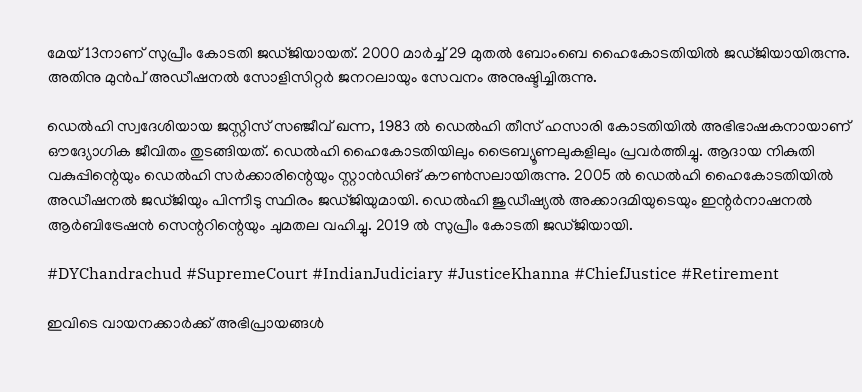മേയ് 13നാണ് സുപ്രീം കോടതി ജഡ്ജിയായത്. 2000 മാര്‍ച്ച് 29 മുതല്‍ ബോംബെ ഹൈകോടതിയില്‍ ജഡ്ജിയായിരുന്നു. അതിനു മുന്‍പ് അഡീഷനല്‍ സോളിസിറ്റര്‍ ജനറലായും സേവനം അനുഷ്ടിച്ചിരുന്നു.

ഡെല്‍ഹി സ്വദേശിയായ ജസ്റ്റിസ് സഞ്ജീവ് ഖന്ന, 1983 ല്‍ ഡെല്‍ഹി തീസ് ഹസാരി കോടതിയില്‍ അഭിഭാഷകനായാണ് ഔദ്യോഗിക ജീവിതം തുടങ്ങിയത്. ഡെല്‍ഹി ഹൈകോടതിയിലും ട്രൈബ്യൂണലുകളിലും പ്രവര്‍ത്തിച്ചു. ആദായ നികുതി വകുപ്പിന്റെയും ഡെല്‍ഹി സര്‍ക്കാരിന്റെയും സ്റ്റാന്‍ഡിങ് കൗണ്‍സലായിരുന്നു. 2005 ല്‍ ഡെല്‍ഹി ഹൈകോടതിയില്‍ അഡീഷനല്‍ ജഡ്ജിയും പിന്നീടു സ്ഥിരം ജഡ്ജിയുമായി. ഡെല്‍ഹി ജുഡീഷ്യല്‍ അക്കാദമിയുടെയും ഇന്റര്‍നാഷനല്‍ ആര്‍ബിട്രേഷന്‍ സെന്ററിന്റെയും ചുമതല വഹിച്ചു. 2019 ല്‍ സുപ്രീം കോടതി ജഡ്ജിയായി.

#DYChandrachud #SupremeCourt #IndianJudiciary #JusticeKhanna #ChiefJustice #Retirement

ഇവിടെ വായനക്കാർക്ക് അഭിപ്രായങ്ങൾ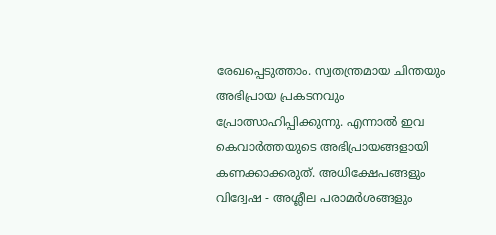രേഖപ്പെടുത്താം. സ്വതന്ത്രമായ ചിന്തയും അഭിപ്രായ പ്രകടനവും പ്രോത്സാഹിപ്പിക്കുന്നു. എന്നാൽ ഇവ കെവാർത്തയുടെ അഭിപ്രായങ്ങളായി കണക്കാക്കരുത്. അധിക്ഷേപങ്ങളും വിദ്വേഷ - അശ്ലീല പരാമർശങ്ങളും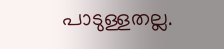പാടുള്ളതല്ല.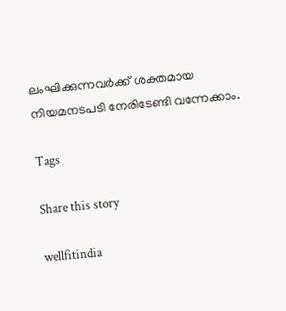ലംഘിക്കുന്നവർക്ക് ശക്തമായ നിയമനടപടി നേരിടേണ്ടി വന്നേക്കാം.

Tags

Share this story

wellfitindia